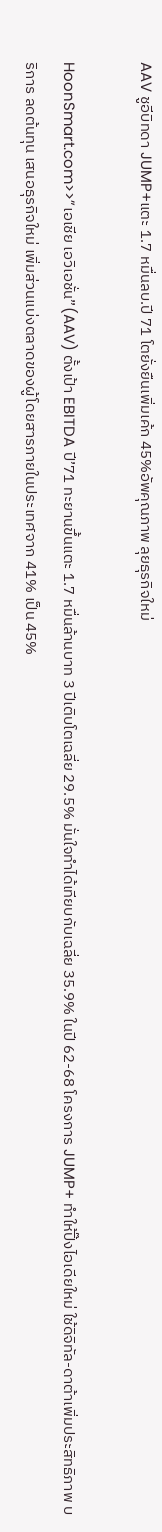AAV ชูอีบิทดา JUMP+แตะ 1.7 หมื่นลบ.ปี 71 โตยั่งยืนเพิ่มเค้ก 45%อัพคุณภาพ ลุยธุรกิจใหม่

HoonSmart.com>>”เอเชีย เอวิเอชั่น”(AAV) ตั้งเป้า EBITDA ปี’71 ทะยานขึ้นแตะ 1.7 หมื่นล้านบาท 3 ปีเติบโตเฉลี่ย 29.5% มั่นใจทำได้เทียบกับเฉลี่ย 35.9% ในปี 62-68 โครงการ JUMP+ ทำให้ปิ๊งไอเดียใหม่ ใช้ดิจิทัล-ดาต้าเพิ่มประสิทธิภาพ บริการ ลดต้นทุน เสนอธุรกิจใหม่ เพิ่มส่วนแบ่งตลาดของผู้โดยสารภายในประเทศจาก 41% เป็น 45%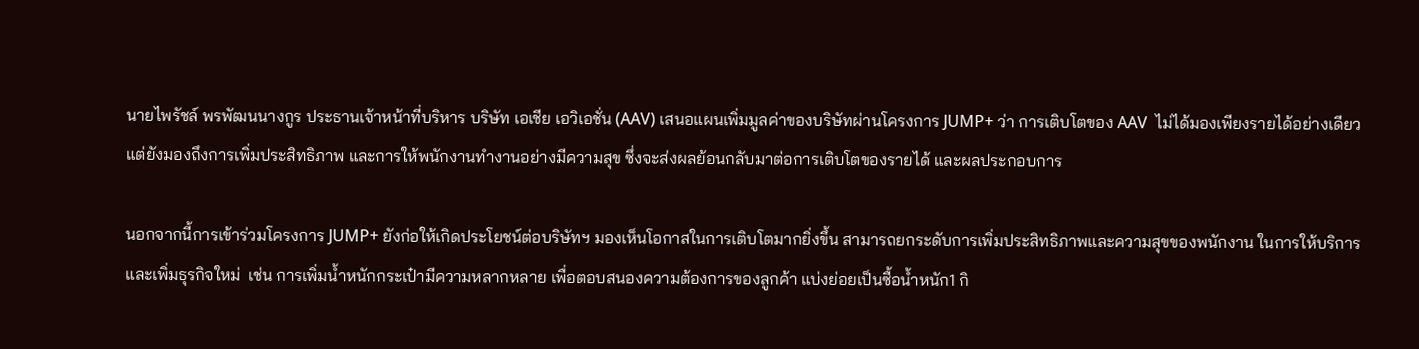นายไพรัชล์ พรพัฒนนางกูร ประธานเจ้าหน้าที่บริหาร บริษัท เอเชีย เอวิเอชั่น (AAV) เสนอแผนเพิ่มมูลค่าของบริษัทผ่านโครงการ JUMP+ ว่า การเติบโตของ AAV  ไม่ได้มองเพียงรายได้อย่างเดียว แต่ยังมองถึงการเพิ่มประสิทธิภาพ และการให้พนักงานทำงานอย่างมีความสุข ซึ่งจะส่งผลย้อนกลับมาต่อการเติบโตของรายได้ และผลประกอบการ

นอกจากนี้การเข้าร่วมโครงการ JUMP+ ยังก่อให้เกิดประโยชน์ต่อบริษัทฯ มองเห็นโอกาสในการเติบโตมากยิ่งขึ้น สามารถยกระดับการเพิ่มประสิทธิภาพและความสุขของพนักงาน ในการให้บริการและเพิ่มธุรกิจใหม่  เช่น การเพิ่มน้ำหนักกระเป๋ามีความหลากหลาย เพื่อตอบสนองความต้องการของลูกค้า แบ่งย่อยเป็นซื้อน้ำหนัก1 กิ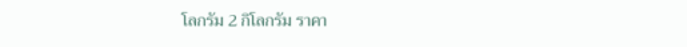โลกรัม 2 กิโลกรัม ราคา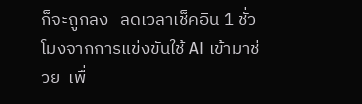ก็จะถูกลง   ลดเวลาเช็คอิน 1 ชั่วโมงจากการแข่งขันใช้ AI เข้ามาช่วย  เพื่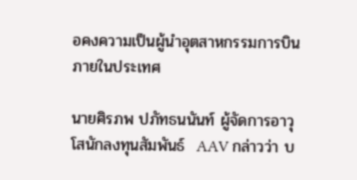อคงความเป็นผู้นำอุตสาหกรรมการบินภายในประเทศ

นายศิรภพ ปภัทธนนันท์ ผู้จัดการอาวุโสนักลงทุนสัมพันธ์  AAV กล่าวว่า บ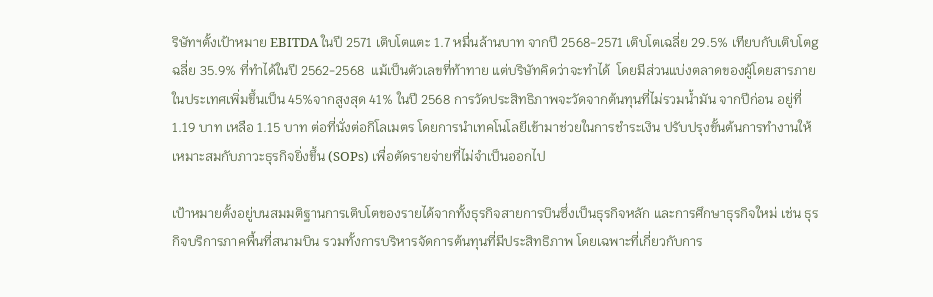ริษัทฯตั้งเป้าหมาย EBITDA ในปี 2571 เติบโตแตะ 1.7 หมื่นล้านบาท จากปี 2568-2571 เติบโตเฉลี่ย 29.5% เทียบกับเติบโตgฉลี่ย 35.9% ที่ทำได้ในปี 2562-2568  แม้เป็นตัวเลขที่ท้าทาย แต่บริษัทคิดว่าจะทำได้  โดยมีส่วนแบ่งตลาดของผู้โดยสารภายในประเทศเพิ่มขึ้นเป็น 45%จากสูงสุด 41% ในปี 2568 การวัดประสิทธิภาพจะวัดจากต้นทุนที่ไม่รวมน้ำมัน จากปีก่อน อยู่ที่ 1.19 บาท เหลือ 1.15 บาท ต่อที่นั่งต่อกิโลเมตร โดยการนำเทคโนโลยีเข้ามาช่วยในการชำระเงิน ปรับปรุงขั้นต้นการทำงานให้เหมาะสมกับภาวะธุรกิจยิ่งขึ้น (SOPs) เพื่อตัดรายจ่ายที่ไม่จำเป็นออกไป

เป้าหมายตั้งอยู่บนสมมติฐานการเติบโตของรายได้จากทั้งธุรกิจสายการบินซึ่งเป็นธุรกิจหลัก และการศึกษาธุรกิจใหม่ เช่น ธุรกิจบริการภาคพื้นที่สนามบิน รวมทั้งการบริหารจัดการต้นทุนที่มีประสิทธิภาพ โดยเฉพาะที่เกี่ยวกับการ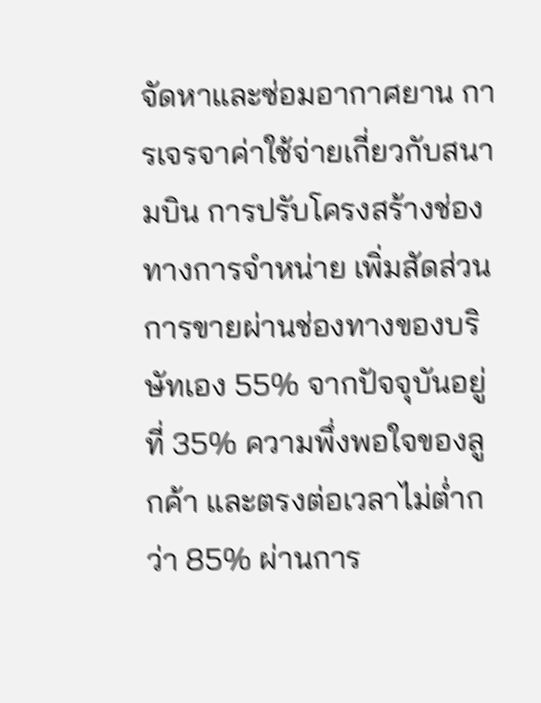จัดหาและซ่อมอากาศยาน การเจรจาค่าใช้จ่ายเกี่ยวกับสนามบิน การปรับโครงสร้างช่องทางการจำหน่าย เพิ่มสัดส่วนการขายผ่านช่องทางของบริษัทเอง 55% จากปัจจุบันอยู่ที่ 35% ความพึ่งพอใจของลูกค้า และตรงต่อเวลาไม่ต่ำกว่า 85% ผ่านการ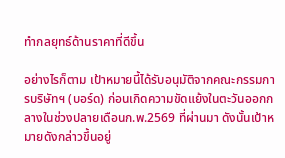ทำกลยุทธ์ด้านราคาที่ดีขึ้น

อย่างไรก็ตาม เป้าหมายนี้ได้รับอนุมัติจากคณะกรรมการบริษัทฯ (บอร์ด) ก่อนเกิดความขัดแย้งในตะวันออกกลางในช่วงปลายเดือนก.พ.2569 ที่ผ่านมา ดังนั้นเป้าหมายดังกล่าวขึ้นอยู่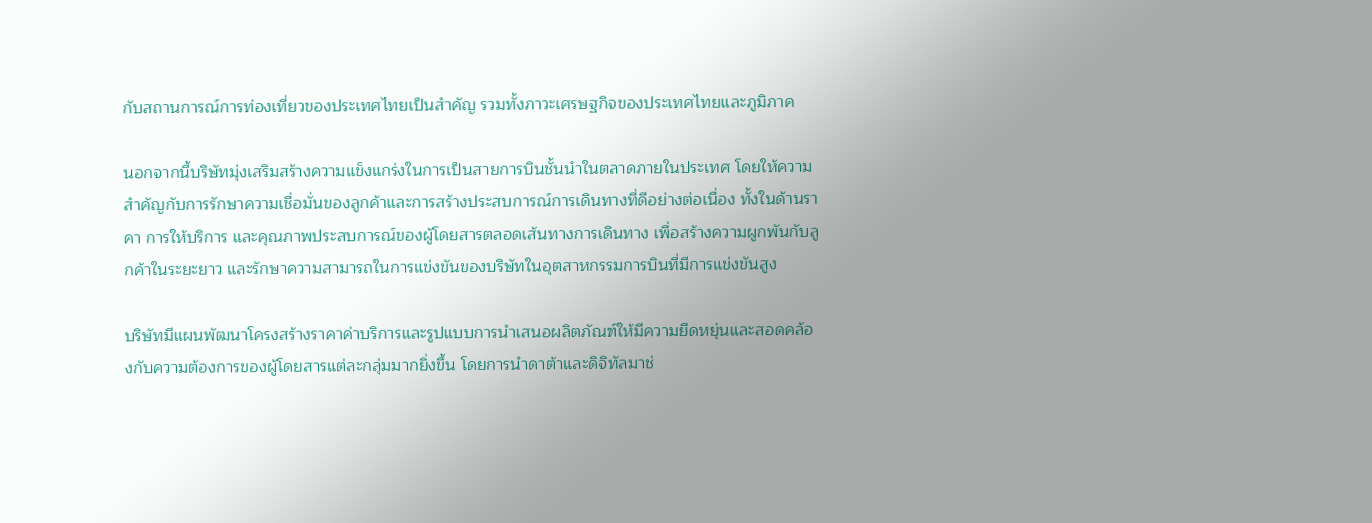กับสถานการณ์การท่องเที่ยวของประเทศไทยเป็นสำคัญ รวมทั้งภาวะเศรษฐกิจของประเทศไทยและภูมิภาค

นอกจากนี้บริษัทมุ่งเสริมสร้างความแข็งแกร่งในการเป็นสายการบินชั้นนำในตลาดภายในประเทศ โดยให้ความสำคัญกับการรักษาความเชื่อมั่นของลูกค้าและการสร้างประสบการณ์การเดินทางที่ดีอย่างต่อเนื่อง ทั้งในด้านราคา การให้บริการ และคุณภาพประสบการณ์ของผู้โดยสารตลอดเส้นทางการเดินทาง เพื่อสร้างความผูกพันกับลูกค้าในระยะยาว และรักษาความสามารถในการแข่งขันของบริษัทในอุตสาหกรรมการบินที่มีการแข่งขันสูง

บริษัทมีแผนพัฒนาโครงสร้างราคาค่าบริการและรูปแบบการนำเสนอผลิตภัณฑ์ให้มีความยืดหยุ่นและสอดคล้องกับความต้องการของผู้โดยสารแต่ละกลุ่มมากยิ่งขึ้น โดยการนำดาต้าและดิจิทัลมาช่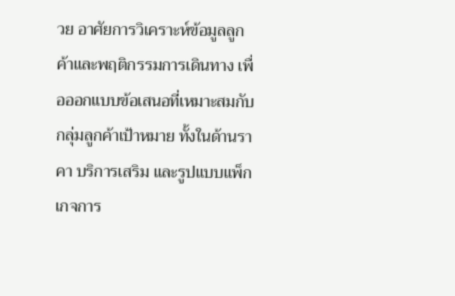วย อาศัยการวิเคราะห์ข้อมูลลูกค้าและพฤติกรรมการเดินทาง เพื่อออกแบบข้อเสนอที่เหมาะสมกับกลุ่มลูกค้าเป้าหมาย ทั้งในด้านราคา บริการเสริม และรูปแบบแพ็กเกจการ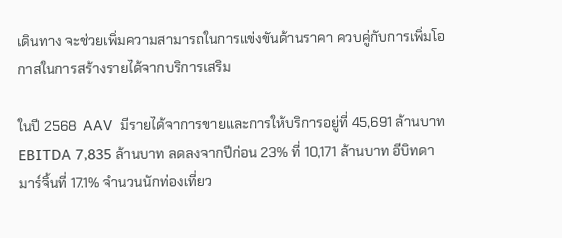เดินทาง จะช่วยเพิ่มความสามารถในการแข่งขันด้านราคา ควบคู่กับการเพิ่มโอกาสในการสร้างรายได้จากบริการเสริม

ในปี 2568  AAV  มีรายได้จาการขายและการให้บริการอยู่ที่ 45,691 ล้านบาท EBITDA 7,835 ล้านบาท ลดลงจากปีก่อน 23% ที่ 10,171 ล้านบาท อีบิทดามาร์จิ้นที่ 17.1% จำนวนนักท่องเที่ยว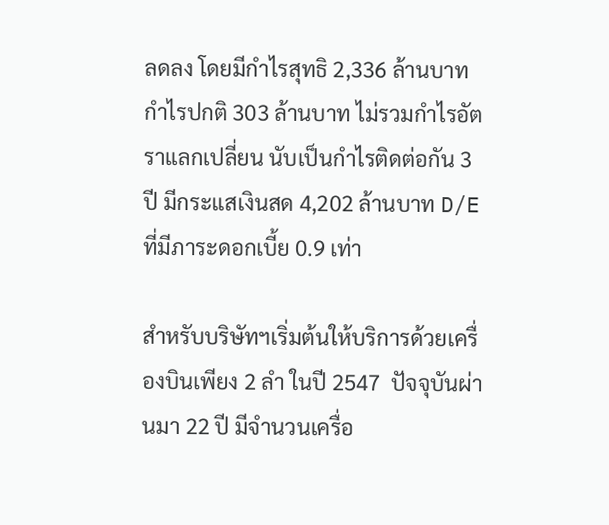ลดลง โดยมีกำไรสุทธิ 2,336 ล้านบาท กำไรปกติ 303 ล้านบาท ไม่รวมกำไรอัตราแลกเปลี่ยน นับเป็นกำไรติดต่อกัน 3 ปี มีกระแสเงินสด 4,202 ล้านบาท D/E  ที่มีภาระดอกเบี้ย 0.9 เท่า

สำหรับบริษัทฯเริ่มต้นให้บริการด้วยเครื่องบินเพียง 2 ลำ ในปี 2547  ปัจจุบันผ่านมา 22 ปี มีจำนวนเครื่อ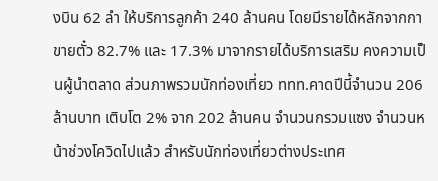งบิน 62 ลำ ให้บริการลูกค้า 240 ล้านคน โดยมีรายได้หลักจากกาขายตั๋ว 82.7% และ 17.3% มาจากรายได้บริการเสริม คงความเป็นผู้นำตลาด ส่วนภาพรวมนักท่องเที่ยว ททท.คาดปีนี้จำนวน 206 ล้านบาท เติบโต 2% จาก 202 ล้านคน จำนวนกรวมแซง จำนวนหน้าช่วงโควิดไปแล้ว สำหรับนักท่องเที่ยวต่างประเทศ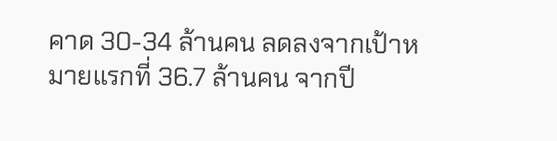คาด 30-34 ล้านคน ลดลงจากเป้าหมายแรกที่ 36.7 ล้านคน จากปี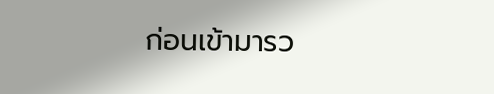ก่อนเข้ามารว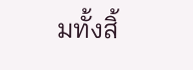มทั้งสิ้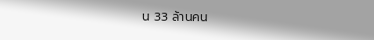น 33 ล้านคน